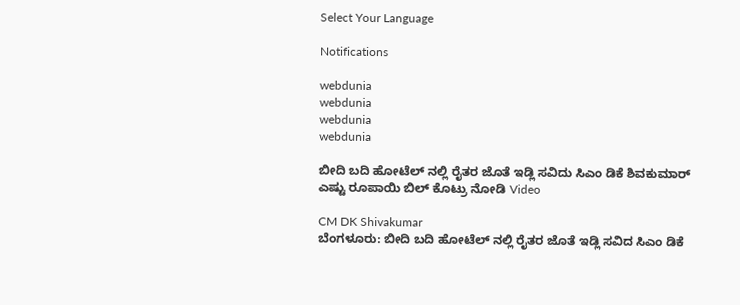Select Your Language

Notifications

webdunia
webdunia
webdunia
webdunia

ಬೀದಿ ಬದಿ ಹೋಟೆಲ್ ನಲ್ಲಿ ರೈತರ ಜೊತೆ ಇಡ್ಲಿ ಸವಿದು ಸಿಎಂ ಡಿಕೆ ಶಿವಕುಮಾರ್ ಎಷ್ಟು ರೂಪಾಯಿ ಬಿಲ್ ಕೊಟ್ರು ನೋಡಿ Video

CM DK Shivakumar
ಬೆಂಗಳೂರು: ಬೀದಿ ಬದಿ ಹೋಟೆಲ್ ನಲ್ಲಿ ರೈತರ ಜೊತೆ ಇಡ್ಲಿ ಸವಿದ ಸಿಎಂ ಡಿಕೆ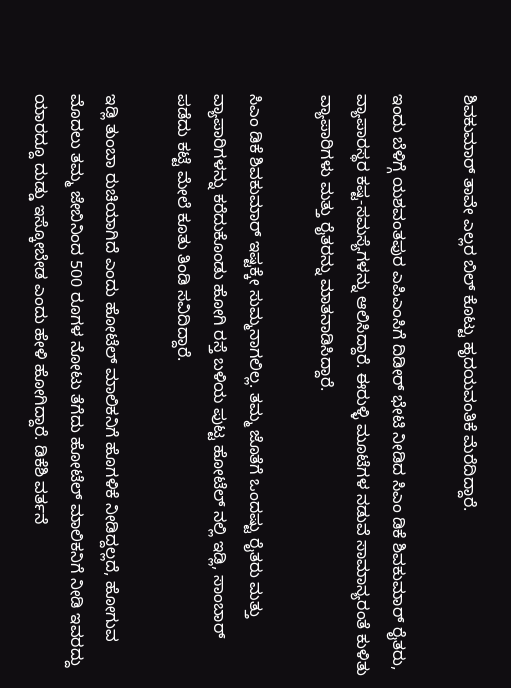ಶಿವಕುಮಾರ್ ತಾವೇ ಎಲ್ಲರ ಬಿಲ್ ಕೊಟ್ಟು ಹೃದಯವಂತಿಕೆ ಮೆರೆದಿದ್ದಾರೆ.

ಇಂದು ಬೆಳಿಗ್ಗೆ ಯಶವಂತಪುರ ಎಪಿಎಂಸಿಗೆ ದಿಡೀರ್ ಭೇಟಿ ನೀಡಿದ ಸಿಎಂ ಡಿಕೆ ಶಿವಕುಮಾರ್ ರೈತರು, ವ್ಯಾಪಾರಸ್ಥರ ಕಷ್ಟ-ಸಮಸ್ಯೆಗಳನ್ನು ಆಲಿಸಿದ್ದಾರೆ. ಈರುಳ್ಳಿ ಮೂಟೆಗಳ ನಡುವೆ ಸಾಮಾನ್ಯರಂತೆ ಕುಳಿತು ವ್ಯಾಪಾರಿಗಳು ಮತ್ತು ರೈತರನ್ನು ಮಾತನಾಡಿಸಿದ್ದಾರೆ.

ಸಿಎಂ ಡಿಕೆ ಶಿವಕುಮಾರ್ ಇಷ್ಟಕ್ಕೇ ಸುಮ್ಮನಾಗಲಿಲ್ಲ. ತಮ್ಮ ಜೊತೆಗೆ ಒಂದಷ್ಟು ರೈತರು ಮತ್ತು ವ್ಯಾಪಾರಿಗಳನ್ನು ಕರೆದುಕೊಂಡು ಹೋಗಿ ರಸ್ತೆ ಬಳಿಯ ಪುಟ್ಟ ಹೋಟೆಲ್ ನಲ್ಲಿ ಇಡ್ಲಿ, ಸಾಂಬಾರ್ ಪಡೆದು ಕಟ್ಟೆ ಮೇಲೆ ಕೂತು ತಿಂಡಿ ಸವಿದಿದ್ದಾರೆ.

ಇಡ್ಲಿ ತುಂಬಾ ರುಚಿಯಾಗಿದೆ ಎಂದು ಹೋಟೆಲ್ ಮಾಲಿಕನಿಗೆ ಹೊಗಳಿಕೆ ನೀಡಿದ್ದಲ್ಲದೆ, ಹೋಗುವ ಮೊದಲು ತಮ್ಮ ಜೇಬಿನಿಂದ 500 ರೂಗಳ ನೋಟು ತೆಗೆದು ಹೋಟೆಲ್ ಮಾಲಿಕನಿಗೆ ನೀಡಿ ಇವರದ್ದು ಯಾರದ್ದೂ ದುಡ್ಡು ಇಸ್ಕೋಬೇಡ ಎಂದು ಹೇಳಿ ಹೋಗಿದ್ದಾರೆ. ಡಿಕೆಶಿ ವರ್ತನೆ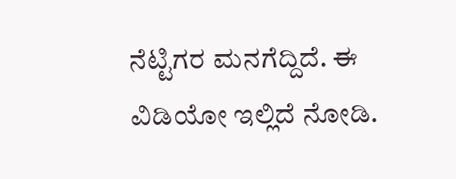ನೆಟ್ಟಿಗರ ಮನಗೆದ್ದಿದೆ. ಈ ವಿಡಿಯೋ ಇಲ್ಲಿದೆ ನೋಡಿ.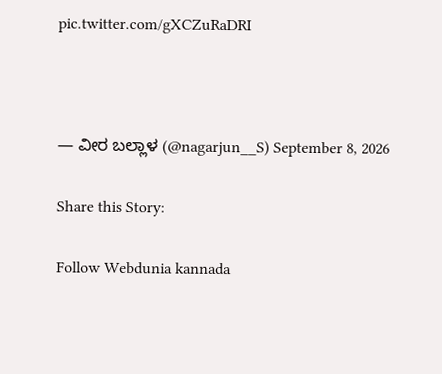pic.twitter.com/gXCZuRaDRI



— ವೀರ ಬಲ್ಲಾಳ (@nagarjun__S) September 8, 2026

Share this Story:

Follow Webdunia kannada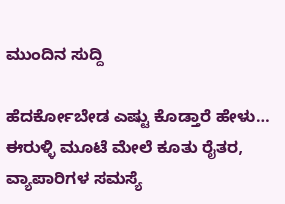ಮುಂದಿನ ಸುದ್ದಿ

ಹೆದರ್ಕೋಬೇಡ ಎಷ್ಟು ಕೊಡ್ತಾರೆ ಹೇಳು… ಈರುಳ್ಳಿ ಮೂಟೆ ಮೇಲೆ ಕೂತು ರೈತರ, ವ್ಯಾಪಾರಿಗಳ ಸಮಸ್ಯೆ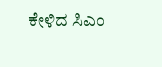ಕೇಳಿದ ಸಿಎಂ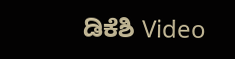ಡಿಕೆಶಿ Video